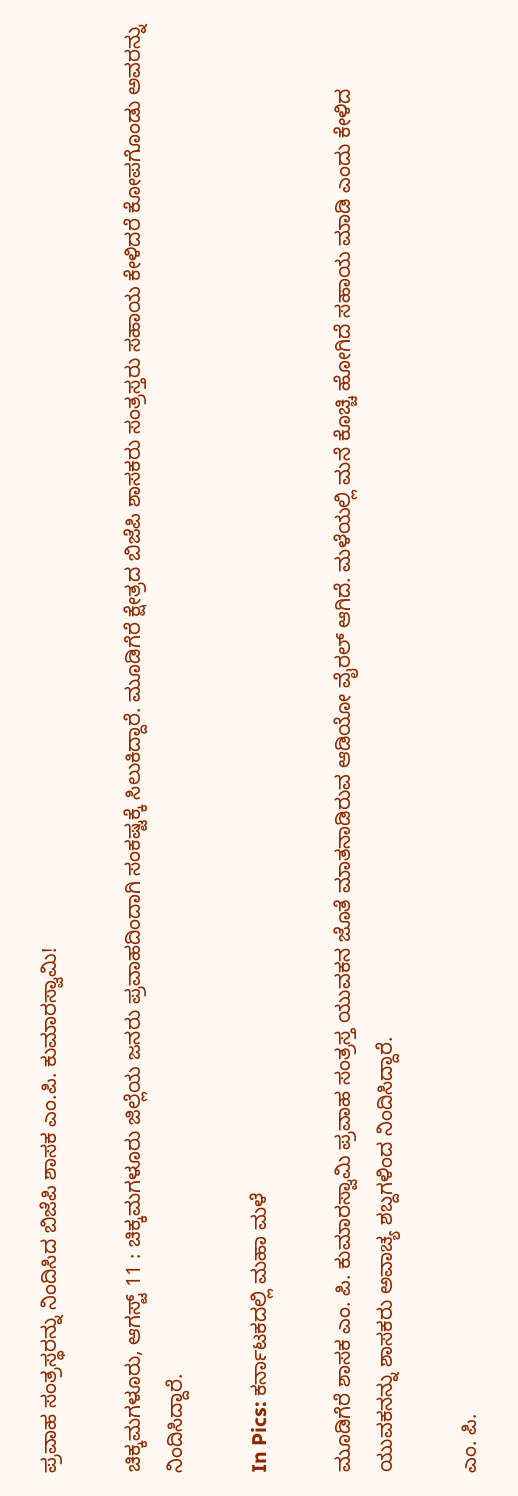ಪ್ರವಾಹ ಸಂತ್ರಸ್ಥರನ್ನು ನಿಂದಿಸಿದ ಬಿಜೆಪಿ ಶಾಸಕ ಎಂ.ಪಿ. ಕುಮಾರಸ್ವಾಮಿ!

ಚಿಕ್ಕಮಗಳೂರು, ಆಗಸ್ಟ್ 11 : ಚಿಕ್ಕಮಗಳೂರು ಜಿಲ್ಲೆಯ ಜನರು ಪ್ರವಾಹದಿಂದಾಗಿ ಸಂಕಷ್ಟಕ್ಕೆ ಸಿಲುಕಿದ್ದಾರೆ. ಮೂಡಿಗೆರೆ ಕ್ಷೇತ್ರದ ಬಿಜೆಪಿ ಶಾಸಕರು ಸಂತ್ರಸ್ತರು ಸಹಾಯ ಕೇಳಿದರೆ ಕೋಪಗೊಂಡು ಅವರನ್ನು ನಿಂದಿಸಿದ್ದಾರೆ.

In Pics: ಕರ್ನಾಟಕದಲ್ಲಿ ಮಹಾ ಮಳೆ

ಮೂಡಿಗೆರೆ ಶಾಸಕ ಎಂ. ಪಿ. ಕುಮಾರಸ್ವಾಮಿ ಪ್ರವಾಹ ಸಂತ್ರಸ್ತ ಯುವಕನ ಜೊತೆ ಮಾತನಾಡಿರುವ ಆಡಿಯೋ ವೈರಲ್ ಆಗಿದೆ. ಮಳೆಯಲ್ಲಿ ಮನೆ ಕೊಚ್ಚಿ ಹೋಗಿದೆ ಸಹಾಯ ಮಾಡಿ ಎಂದು ಕೇಳಿದ ಯುವಕನನ್ನು ಶಾಸಕರು ಅವಾಚ್ಯ ಶಬ್ದಗಳಿಂದ ನಿಂದಿಸಿದ್ದಾರೆ.

ಎಂ. ಪಿ.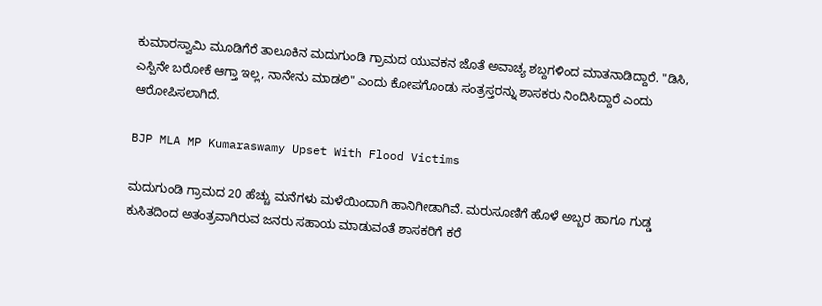ಕುಮಾರಸ್ವಾಮಿ ಮೂಡಿಗೆರೆ ತಾಲೂಕಿನ‌‌ ಮದುಗುಂಡಿ ಗ್ರಾಮದ ಯುವಕನ ಜೊತೆ ಅವಾಚ್ಯ ಶಬ್ದಗಳಿಂದ ಮಾತನಾಡಿದ್ದಾರೆ. "ಡಿಸಿ, ಎಸ್ಪಿನೇ ಬರೋಕೆ ಆಗ್ತಾ ಇಲ್ಲ, ನಾನೇನು ಮಾಡಲಿ" ಎಂದು ಕೋಪಗೊಂಡು ಸಂತ್ರಸ್ತರನ್ನು ಶಾಸಕರು ನಿಂದಿಸಿದ್ದಾರೆ ಎಂದು ಆರೋಪಿಸಲಾಗಿದೆ.

BJP MLA MP Kumaraswamy Upset With Flood Victims

ಮದುಗುಂಡಿ ಗ್ರಾಮದ 20 ಹೆಚ್ಚು ಮನೆಗಳು ಮಳೆಯಿಂದಾಗಿ ಹಾನಿಗೀಡಾಗಿವೆ. ಮರುಸೂಣಿಗೆ ಹೊಳೆ ಅಬ್ಬರ ಹಾಗೂ ಗುಡ್ಡ ಕುಸಿತದಿಂದ ಅತಂತ್ರವಾಗಿರುವ ಜನರು ಸಹಾಯ ಮಾಡುವಂತೆ ಶಾಸಕರಿಗೆ ಕರೆ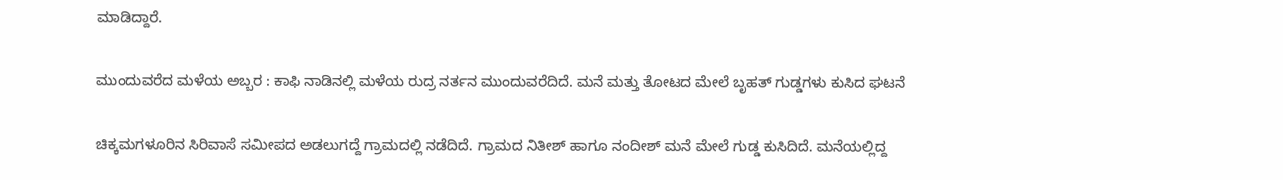ಮಾಡಿದ್ದಾರೆ.

ಮುಂದುವರೆದ ಮಳೆಯ ಅಬ್ಬರ : ಕಾಫಿ ನಾಡಿನಲ್ಲಿ ಮಳೆಯ ರುದ್ರ ನರ್ತನ ಮುಂದುವರೆದಿದೆ. ಮನೆ ಮತ್ತು ತೋಟದ ಮೇಲೆ ಬೃಹತ್ ಗುಡ್ಡಗಳು ಕುಸಿದ ಘಟನೆ

ಚಿಕ್ಕಮಗಳೂರಿನ ಸಿರಿವಾಸೆ ಸಮೀಪದ ಅಡಲುಗದ್ದೆ ಗ್ರಾಮದಲ್ಲಿ ನಡೆದಿದೆ. ಗ್ರಾಮದ ನಿತೀಶ್ ಹಾಗೂ ನಂದೀಶ್ ಮನೆ ಮೇಲೆ ಗುಡ್ಡ ಕುಸಿದಿದೆ. ಮನೆಯಲ್ಲಿದ್ದ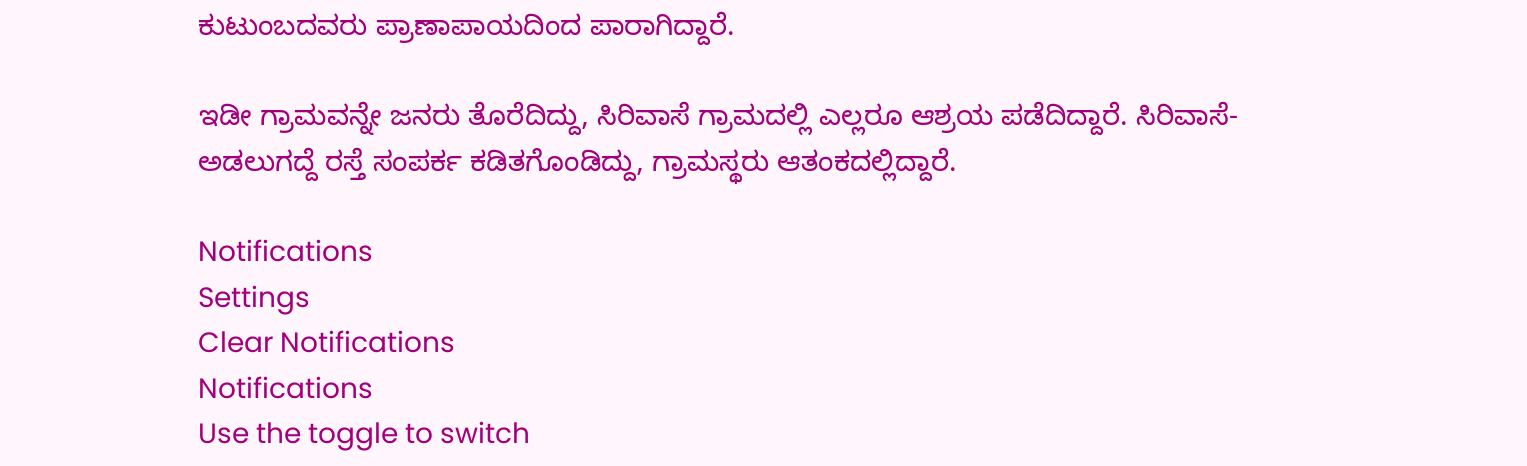ಕುಟುಂಬದವರು ಪ್ರಾಣಾಪಾಯದಿಂದ ಪಾರಾಗಿದ್ದಾರೆ.

ಇಡೀ ಗ್ರಾಮವನ್ನೇ ಜನರು ತೊರೆದಿದ್ದು, ಸಿರಿವಾಸೆ ಗ್ರಾಮದಲ್ಲಿ ಎಲ್ಲರೂ ಆಶ್ರಯ ಪಡೆದಿದ್ದಾರೆ. ಸಿರಿವಾಸೆ-ಅಡಲುಗದ್ದೆ ರಸ್ತೆ ಸಂಪರ್ಕ ಕಡಿತಗೊಂಡಿದ್ದು, ಗ್ರಾಮಸ್ಥರು ಆತಂಕದಲ್ಲಿದ್ದಾರೆ.

Notifications
Settings
Clear Notifications
Notifications
Use the toggle to switch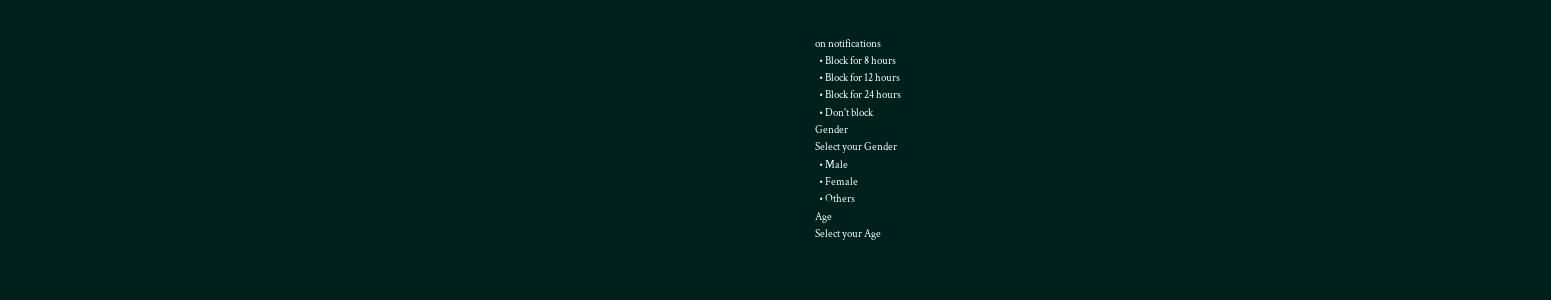on notifications
  • Block for 8 hours
  • Block for 12 hours
  • Block for 24 hours
  • Don't block
Gender
Select your Gender
  • Male
  • Female
  • Others
Age
Select your Age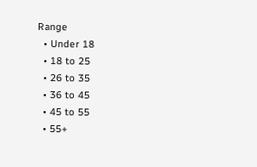Range
  • Under 18
  • 18 to 25
  • 26 to 35
  • 36 to 45
  • 45 to 55
  • 55+